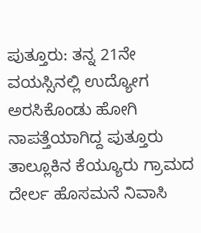ಪುತ್ತೂರು: ತನ್ನ 21ನೇ ವಯಸ್ಸಿನಲ್ಲಿ ಉದ್ಯೋಗ ಅರಸಿಕೊಂಡು ಹೋಗಿ ನಾಪತ್ತೆಯಾಗಿದ್ದ ಪುತ್ತೂರು ತಾಲ್ಲೂಕಿನ ಕೆಯ್ಯೂರು ಗ್ರಾಮದ ದೇರ್ಲ ಹೊಸಮನೆ ನಿವಾಸಿ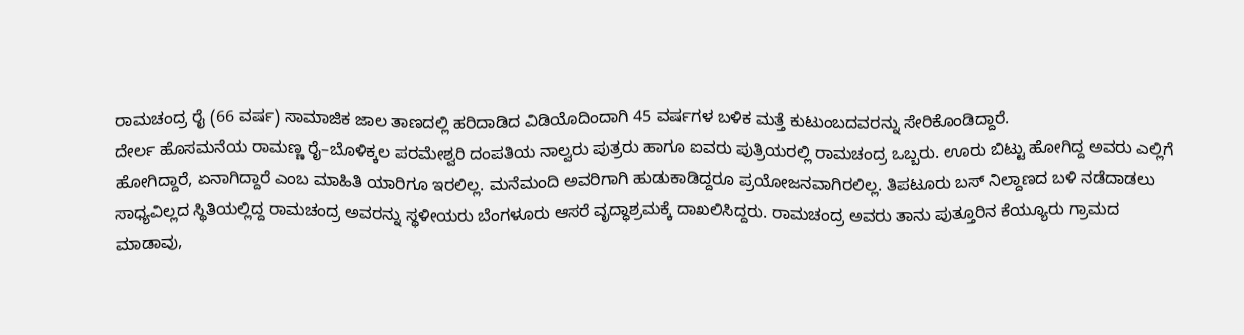ರಾಮಚಂದ್ರ ರೈ (66 ವರ್ಷ) ಸಾಮಾಜಿಕ ಜಾಲ ತಾಣದಲ್ಲಿ ಹರಿದಾಡಿದ ವಿಡಿಯೊದಿಂದಾಗಿ 45 ವರ್ಷಗಳ ಬಳಿಕ ಮತ್ತೆ ಕುಟುಂಬದವರನ್ನು ಸೇರಿಕೊಂಡಿದ್ದಾರೆ.
ದೇರ್ಲ ಹೊಸಮನೆಯ ರಾಮಣ್ಣ ರೈ–ಬೊಳಿಕ್ಕಲ ಪರಮೇಶ್ವರಿ ದಂಪತಿಯ ನಾಲ್ವರು ಪುತ್ರರು ಹಾಗೂ ಐವರು ಪುತ್ರಿಯರಲ್ಲಿ ರಾಮಚಂದ್ರ ಒಬ್ಬರು. ಊರು ಬಿಟ್ಟು ಹೋಗಿದ್ದ ಅವರು ಎಲ್ಲಿಗೆ ಹೋಗಿದ್ದಾರೆ, ಏನಾಗಿದ್ದಾರೆ ಎಂಬ ಮಾಹಿತಿ ಯಾರಿಗೂ ಇರಲಿಲ್ಲ. ಮನೆಮಂದಿ ಅವರಿಗಾಗಿ ಹುಡುಕಾಡಿದ್ದರೂ ಪ್ರಯೋಜನವಾಗಿರಲಿಲ್ಲ. ತಿಪಟೂರು ಬಸ್ ನಿಲ್ದಾಣದ ಬಳಿ ನಡೆದಾಡಲು ಸಾಧ್ಯವಿಲ್ಲದ ಸ್ಥಿತಿಯಲ್ಲಿದ್ದ ರಾಮಚಂದ್ರ ಅವರನ್ನು ಸ್ಥಳೀಯರು ಬೆಂಗಳೂರು ಆಸರೆ ವೃದ್ಧಾಶ್ರಮಕ್ಕೆ ದಾಖಲಿಸಿದ್ದರು. ರಾಮಚಂದ್ರ ಅವರು ತಾನು ಪುತ್ತೂರಿನ ಕೆಯ್ಯೂರು ಗ್ರಾಮದ ಮಾಡಾವು,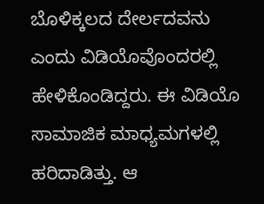ಬೊಳಿಕ್ಕಲದ ದೇರ್ಲದವನು ಎಂದು ವಿಡಿಯೊವೊಂದರಲ್ಲಿ ಹೇಳಿಕೊಂಡಿದ್ದರು. ಈ ವಿಡಿಯೊ ಸಾಮಾಜಿಕ ಮಾಧ್ಯಮಗಳಲ್ಲಿ ಹರಿದಾಡಿತ್ತು. ಆ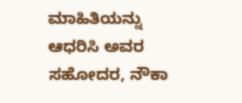ಮಾಹಿತಿಯನ್ನು ಆಧರಿಸಿ ಅವರ ಸಹೋದರ, ನೌಕಾ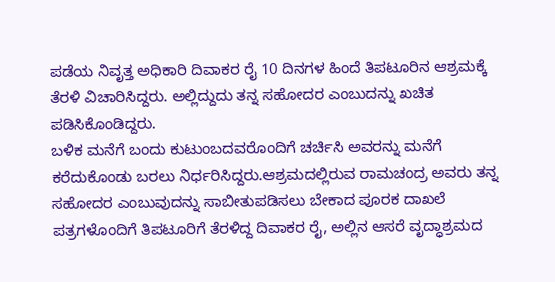ಪಡೆಯ ನಿವೃತ್ತ ಅಧಿಕಾರಿ ದಿವಾಕರ ರೈ 10 ದಿನಗಳ ಹಿಂದೆ ತಿಪಟೂರಿನ ಆಶ್ರಮಕ್ಕೆ ತೆರಳಿ ವಿಚಾರಿಸಿದ್ದರು. ಅಲ್ಲಿದ್ದುದು ತನ್ನ ಸಹೋದರ ಎಂಬುದನ್ನು ಖಚಿತ ಪಡಿಸಿಕೊಂಡಿದ್ದರು.
ಬಳಿಕ ಮನೆಗೆ ಬಂದು ಕುಟುಂಬದವರೊಂದಿಗೆ ಚರ್ಚಿಸಿ ಅವರನ್ನು ಮನೆಗೆ ಕರೆದುಕೊಂಡು ಬರಲು ನಿರ್ಧರಿಸಿದ್ದರು.ಆಶ್ರಮದಲ್ಲಿರುವ ರಾಮಚಂದ್ರ ಅವರು ತನ್ನ ಸಹೋದರ ಎಂಬುವುದನ್ನು ಸಾಬೀತುಪಡಿಸಲು ಬೇಕಾದ ಪೂರಕ ದಾಖಲೆ ಪತ್ರಗಳೊಂದಿಗೆ ತಿಪಟೂರಿಗೆ ತೆರಳಿದ್ದ ದಿವಾಕರ ರೈ, ಅಲ್ಲಿನ ಆಸರೆ ವೃದ್ಧಾಶ್ರಮದ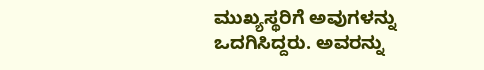ಮುಖ್ಯಸ್ಥರಿಗೆ ಅವುಗಳನ್ನು ಒದಗಿಸಿದ್ದರು. ಅವರನ್ನು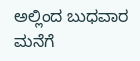ಅಲ್ಲಿಂದ ಬುಧವಾರ ಮನೆಗೆ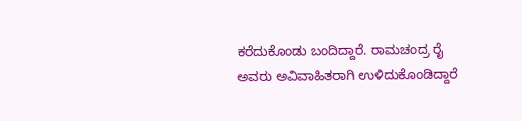ಕರೆದುಕೊಂಡು ಬಂದಿದ್ದಾರೆ. ರಾಮಚಂದ್ರ ರೈ ಅವರು ಅವಿವಾಹಿತರಾಗಿ ಉಳಿದುಕೊಂಡಿದ್ದಾರೆ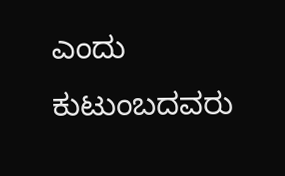ಎಂದು ಕುಟುಂಬದವರು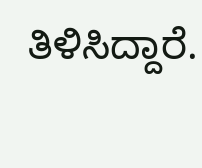ತಿಳಿಸಿದ್ದಾರೆ.